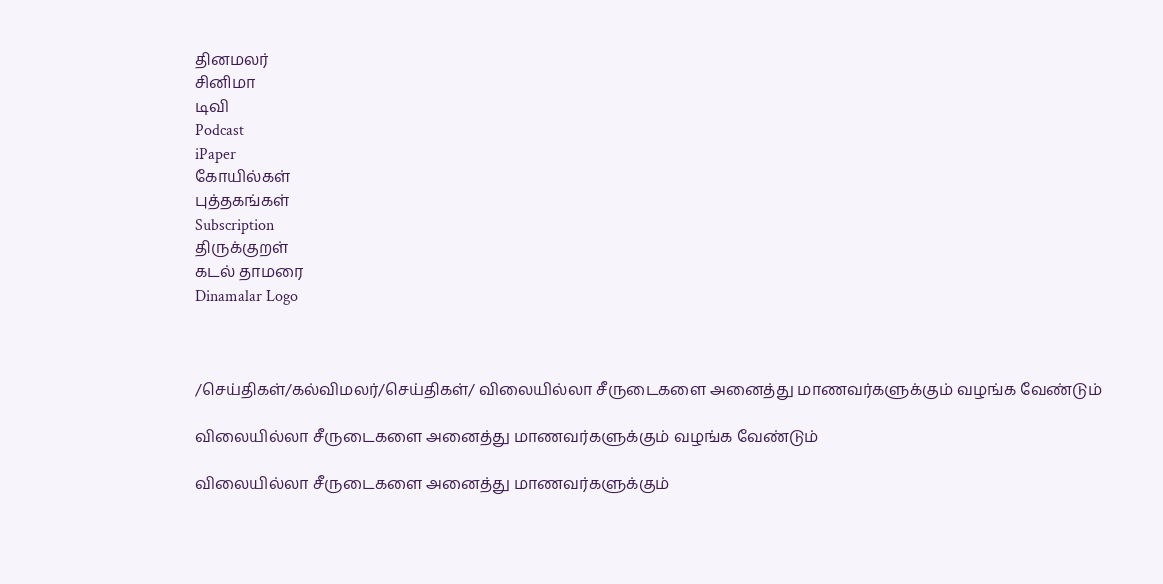தினமலர்
சினிமா
டிவி
Podcast
iPaper
கோயில்கள்
புத்தகங்கள்
Subscription
திருக்குறள்
கடல் தாமரை
Dinamalar Logo



/செய்திகள்/கல்விமலர்/செய்திகள்/ விலையில்லா சீருடைகளை அனைத்து மாணவர்களுக்கும் வழங்க வேண்டும்

விலையில்லா சீருடைகளை அனைத்து மாணவர்களுக்கும் வழங்க வேண்டும்

விலையில்லா சீருடைகளை அனைத்து மாணவர்களுக்கும்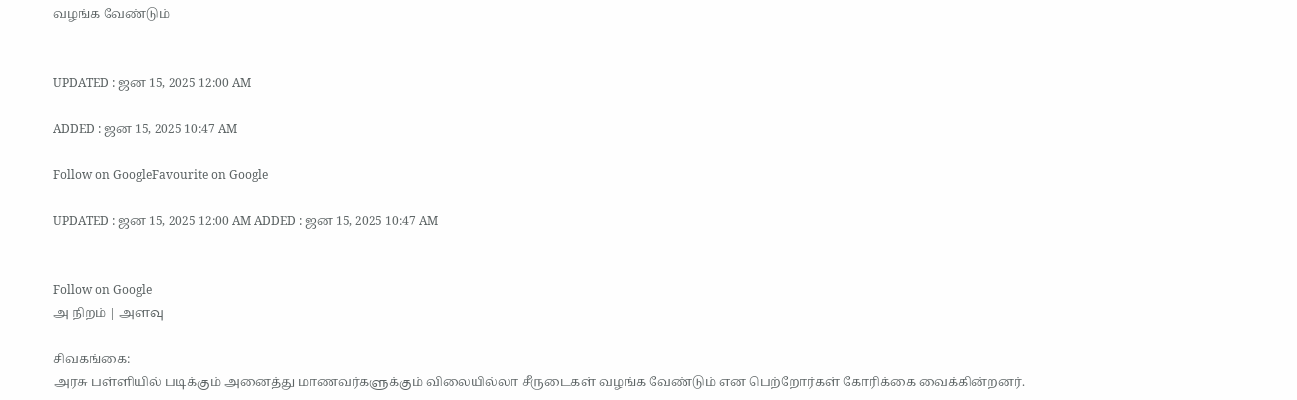வழங்க வேண்டும்


UPDATED : ஜன 15, 2025 12:00 AM

ADDED : ஜன 15, 2025 10:47 AM

Follow on GoogleFavourite on Google

UPDATED : ஜன 15, 2025 12:00 AM ADDED : ஜன 15, 2025 10:47 AM


Follow on Google
அ நிறம் | அளவு

சிவகங்கை:
அரசு பள்ளியில் படிக்கும் அனைத்து மாணவர்களுக்கும் விலையில்லா சீருடைகள் வழங்க வேண்டும் என பெற்றோர்கள் கோரிக்கை வைக்கின்றனர்.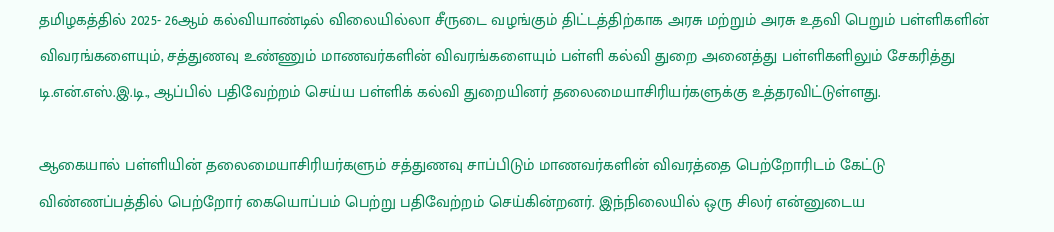தமிழகத்தில் 2025- 26ஆம் கல்வியாண்டில் விலையில்லா சீருடை வழங்கும் திட்டத்திற்காக அரசு மற்றும் அரசு உதவி பெறும் பள்ளிகளின் விவரங்களையும், சத்துணவு உண்ணும் மாணவர்களின் விவரங்களையும் பள்ளி கல்வி துறை அனைத்து பள்ளிகளிலும் சேகரித்து டி.என்.எஸ்.இ.டி., ஆப்பில் பதிவேற்றம் செய்ய பள்ளிக் கல்வி துறையினர் தலைமையாசிரியர்களுக்கு உத்தரவிட்டுள்ளது.

ஆகையால் பள்ளியின் தலைமையாசிரியர்களும் சத்துணவு சாப்பிடும் மாணவர்களின் விவரத்தை பெற்றோரிடம் கேட்டு விண்ணப்பத்தில் பெற்றோர் கையொப்பம் பெற்று பதிவேற்றம் செய்கின்றனர். இந்நிலையில் ஒரு சிலர் என்னுடைய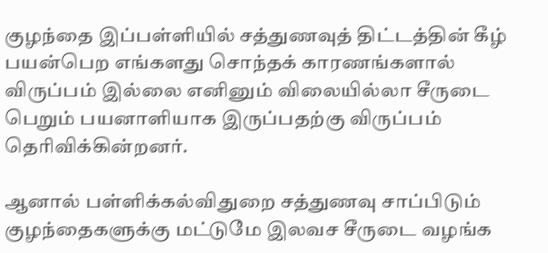குழந்தை இப்பள்ளியில் சத்துணவுத் திட்டத்தின் கீழ் பயன்பெற எங்களது சொந்தக் காரணங்களால் விருப்பம் இல்லை எனினும் விலையில்லா சீருடை பெறும் பயனாளியாக இருப்பதற்கு விருப்பம் தெரிவிக்கின்றனர்.

ஆனால் பள்ளிக்கல்விதுறை சத்துணவு சாப்பிடும் குழந்தைகளுக்கு மட்டுமே இலவச சீருடை வழங்க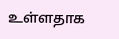உள்ளதாக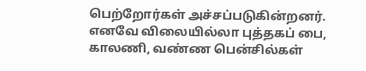பெற்றோர்கள் அச்சப்படுகின்றனர். எனவே விலையில்லா புத்தகப் பை, காலணி, வண்ண பென்சில்கள்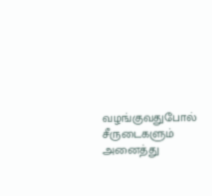வழங்குவதுபோல் சீருடைகளும் அனைத்து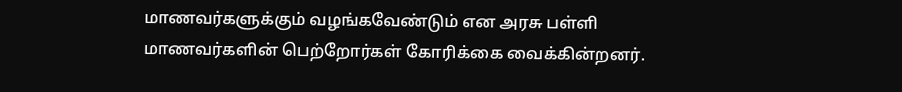மாணவர்களுக்கும் வழங்கவேண்டும் என அரசு பள்ளி மாணவர்களின் பெற்றோர்கள் கோரிக்கை வைக்கின்றனர்.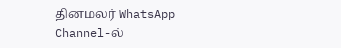தினமலர் WhatsApp Channel-ல்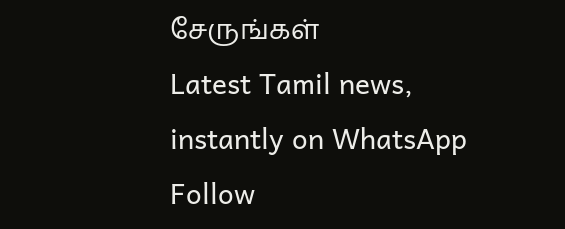சேருங்கள்
Latest Tamil news, instantly on WhatsApp
Follow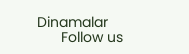Dinamalar
      Follow us